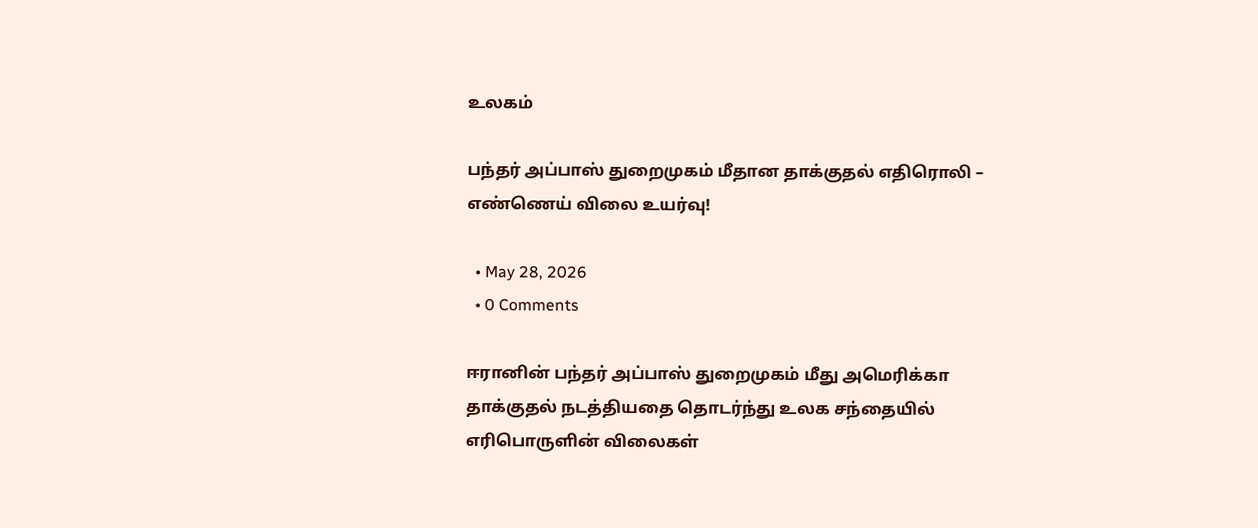உலகம்

பந்தர் அப்பாஸ் துறைமுகம் மீதான தாக்குதல் எதிரொலி – எண்ணெய் விலை உயர்வு!

  • May 28, 2026
  • 0 Comments

ஈரானின் பந்தர் அப்பாஸ் துறைமுகம் மீது அமெரிக்கா தாக்குதல் நடத்தியதை தொடர்ந்து உலக சந்தையில் எரிபொருளின் விலைகள்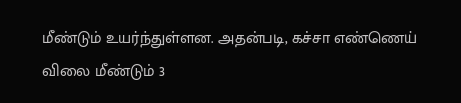மீண்டும் உயர்ந்துள்ளன. அதன்படி, கச்சா எண்ணெய் விலை மீண்டும் 3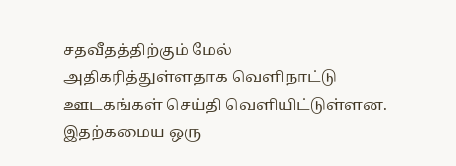சதவீதத்திற்கும் மேல் அதிகரித்துள்ளதாக வெளிநாட்டு ஊடகங்கள் செய்தி வெளியிட்டுள்ளன. இதற்கமைய ஒரு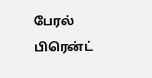பேரல் பிரென்ட்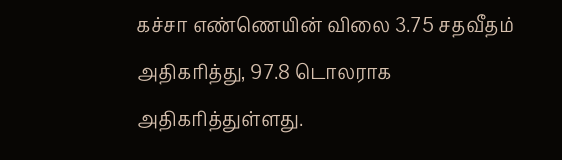கச்சா எண்ணெயின் விலை 3.75 சதவீதம் அதிகரித்து, 97.8 டொலராக அதிகரித்துள்ளது.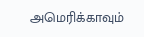அமெரிக்காவும்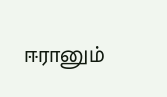ஈரானும்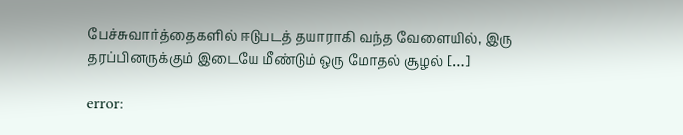பேச்சுவார்த்தைகளில் ஈடுபடத் தயாராகி வந்த வேளையில், இரு தரப்பினருக்கும் இடையே மீண்டும் ஒரு மோதல் சூழல் […]

error: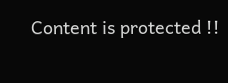Content is protected !!